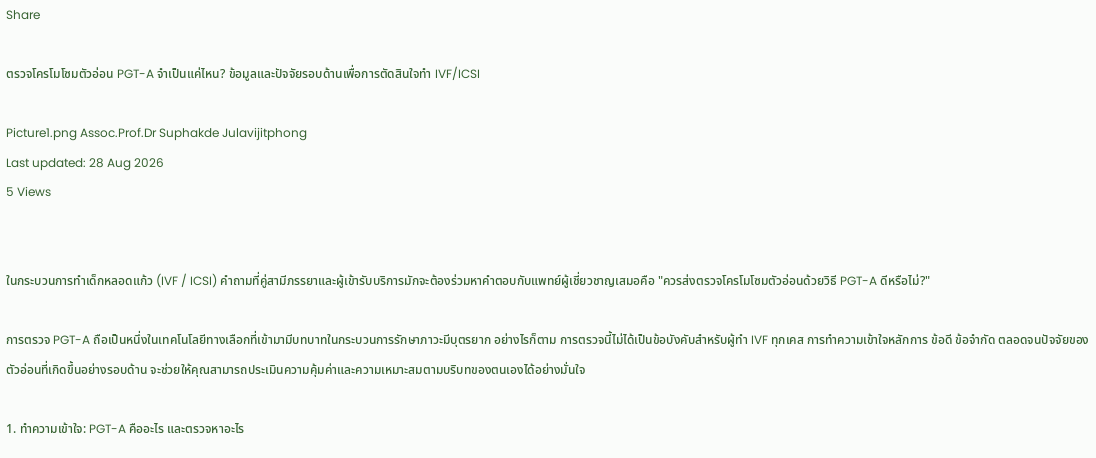Share

ตรวจโครโมโซมตัวอ่อน PGT-A จำเป็นแค่ไหน? ข้อมูลและปัจจัยรอบด้านเพื่อการตัดสินใจทำ IVF/ICSI

Picture1.png Assoc.Prof.Dr Suphakde Julavijitphong
Last updated: 28 Aug 2026
5 Views


ในกระบวนการทำเด็กหลอดแก้ว (IVF / ICSI) คำถามที่คู่สามีภรรยาและผู้เข้ารับบริการมักจะต้องร่วมหาคำตอบกับแพทย์ผู้เชี่ยวชาญเสมอคือ "ควรส่งตรวจโครโมโซมตัวอ่อนด้วยวิธี PGT-A ดีหรือไม่?"

การตรวจ PGT-A ถือเป็นหนึ่งในเทคโนโลยีทางเลือกที่เข้ามามีบทบาทในกระบวนการรักษาภาวะมีบุตรยาก อย่างไรก็ตาม การตรวจนี้ไม่ได้เป็นข้อบังคับสำหรับผู้ทำ IVF ทุกเคส การทำความเข้าใจหลักการ ข้อดี ข้อจำกัด ตลอดจนปัจจัยของตัวอ่อนที่เกิดขึ้นอย่างรอบด้าน จะช่วยให้คุณสามารถประเมินความคุ้มค่าและความเหมาะสมตามบริบทของตนเองได้อย่างมั่นใจ

1. ทำความเข้าใจ: PGT-A คืออะไร และตรวจหาอะไร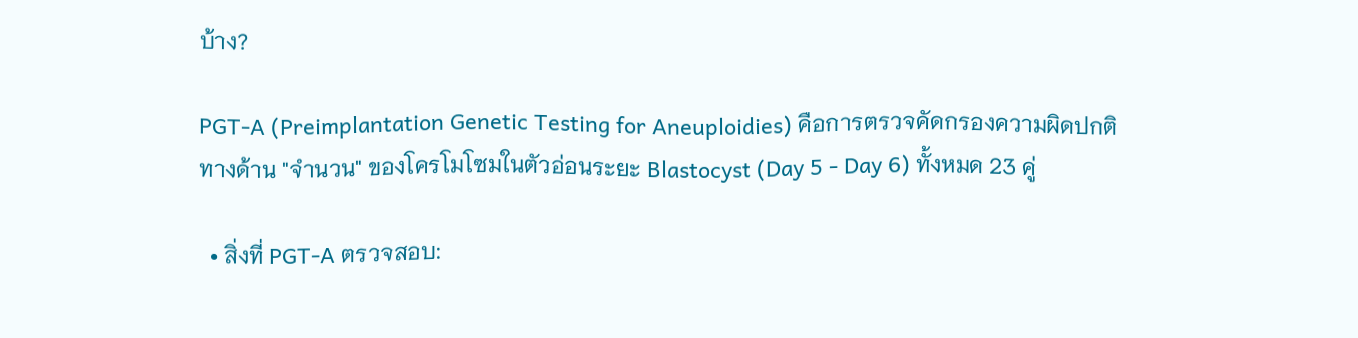บ้าง?

PGT-A (Preimplantation Genetic Testing for Aneuploidies) คือการตรวจคัดกรองความผิดปกติทางด้าน "จำนวน" ของโครโมโซมในตัวอ่อนระยะ Blastocyst (Day 5 - Day 6) ทั้งหมด 23 คู่

  • สิ่งที่ PGT-A ตรวจสอบ: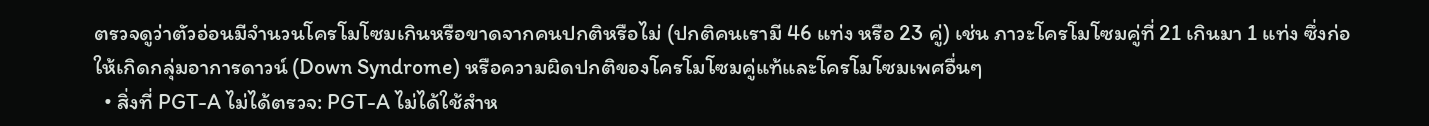ตรวจดูว่าตัวอ่อนมีจำนวนโครโมโซมเกินหรือขาดจากคนปกติหรือไม่ (ปกติคนเรามี 46 แท่ง หรือ 23 คู่) เช่น ภาวะโครโมโซมคู่ที่ 21 เกินมา 1 แท่ง ซึ่งก่อให้เกิดกลุ่มอาการดาวน์ (Down Syndrome) หรือความผิดปกติของโครโมโซมคู่แท้และโครโมโซมเพศอื่นๆ
  • สิ่งที่ PGT-A ไม่ได้ตรวจ: PGT-A ไม่ได้ใช้สำห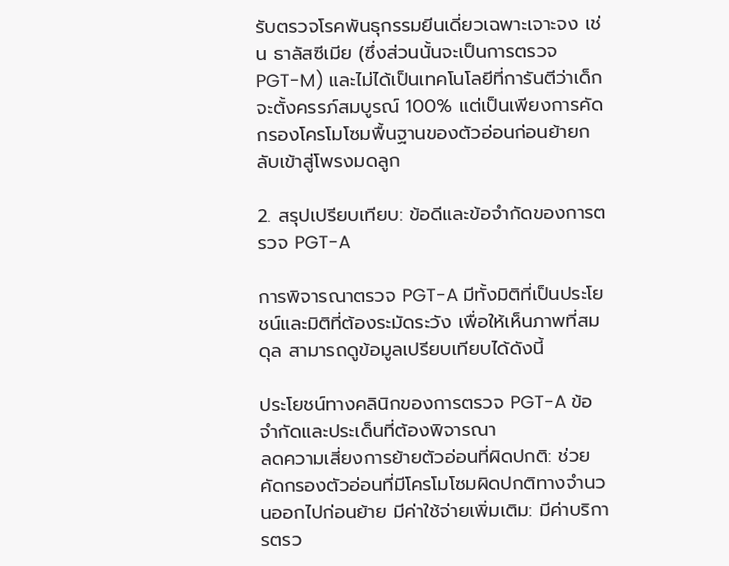รับตรวจโรคพันธุกรรมยีนเดี่ยวเฉพาะเจาะจง เช่น ธาลัสซีเมีย (ซึ่งส่วนนั้นจะเป็นการตรวจ PGT-M) และไม่ได้เป็นเทคโนโลยีที่การันตีว่าเด็กจะตั้งครรภ์สมบูรณ์ 100% แต่เป็นเพียงการคัดกรองโครโมโซมพื้นฐานของตัวอ่อนก่อนย้ายกลับเข้าสู่โพรงมดลูก

2. สรุปเปรียบเทียบ: ข้อดีและข้อจำกัดของการตรวจ PGT-A

การพิจารณาตรวจ PGT-A มีทั้งมิติที่เป็นประโยชน์และมิติที่ต้องระมัดระวัง เพื่อให้เห็นภาพที่สมดุล สามารถดูข้อมูลเปรียบเทียบได้ดังนี้

ประโยชน์ทางคลินิกของการตรวจ PGT-A ข้อจำกัดและประเด็นที่ต้องพิจารณา
ลดความเสี่ยงการย้ายตัวอ่อนที่ผิดปกติ: ช่วยคัดกรองตัวอ่อนที่มีโครโมโซมผิดปกติทางจำนวนออกไปก่อนย้าย มีค่าใช้จ่ายเพิ่มเติม: มีค่าบริการตรว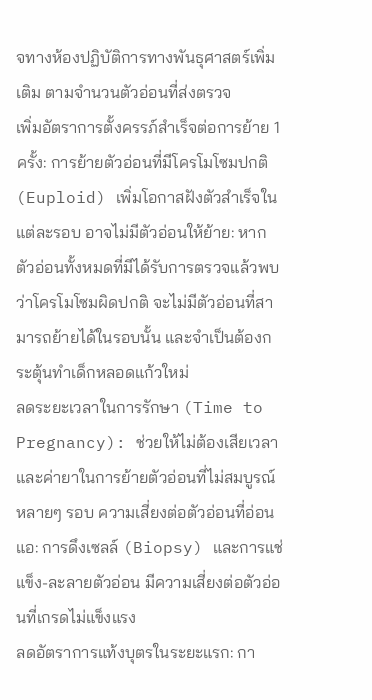จทางห้องปฏิบัติการทางพันธุศาสตร์เพิ่มเติม ตามจำนวนตัวอ่อนที่ส่งตรวจ
เพิ่มอัตราการตั้งครรภ์สำเร็จต่อการย้าย 1 ครั้ง: การย้ายตัวอ่อนที่มีโครโมโซมปกติ (Euploid) เพิ่มโอกาสฝังตัวสำเร็จในแต่ละรอบ อาจไม่มีตัวอ่อนให้ย้าย: หากตัวอ่อนทั้งหมดที่มีได้รับการตรวจแล้วพบว่าโครโมโซมผิดปกติ จะไม่มีตัวอ่อนที่สามารถย้ายได้ในรอบนั้น และจำเป็นต้องกระตุ้นทำเด็กหลอดแก้วใหม่
ลดระยะเวลาในการรักษา (Time to Pregnancy): ช่วยให้ไม่ต้องเสียเวลาและค่ายาในการย้ายตัวอ่อนที่ไม่สมบูรณ์หลายๆ รอบ ความเสี่ยงต่อตัวอ่อนที่อ่อนแอ: การดึงเซลล์ (Biopsy) และการแช่แข็ง-ละลายตัวอ่อน มีความเสี่ยงต่อตัวอ่อนที่เกรดไม่แข็งแรง
ลดอัตราการแท้งบุตรในระยะแรก: กา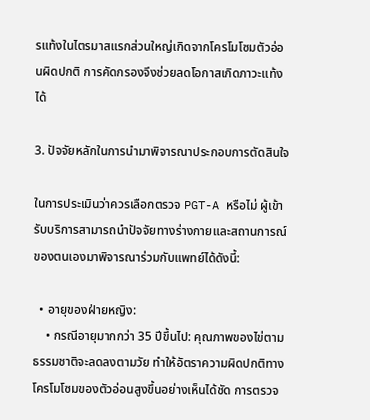รแท้งในไตรมาสแรกส่วนใหญ่เกิดจากโครโมโซมตัวอ่อนผิดปกติ การคัดกรองจึงช่วยลดโอกาสเกิดภาวะแท้งได้

3. ปัจจัยหลักในการนำมาพิจารณาประกอบการตัดสินใจ

ในการประเมินว่าควรเลือกตรวจ PGT-A หรือไม่ ผู้เข้ารับบริการสามารถนำปัจจัยทางร่างกายและสถานการณ์ของตนเองมาพิจารณาร่วมกับแพทย์ได้ดังนี้:

  • อายุของฝ่ายหญิง:
    • กรณีอายุมากกว่า 35 ปีขึ้นไป: คุณภาพของไข่ตามธรรมชาติจะลดลงตามวัย ทำให้อัตราความผิดปกติทางโครโมโซมของตัวอ่อนสูงขึ้นอย่างเห็นได้ชัด การตรวจ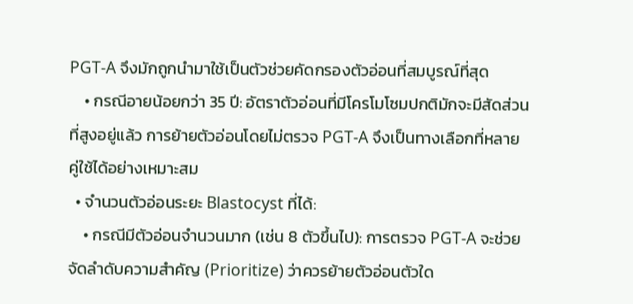PGT-A จึงมักถูกนำมาใช้เป็นตัวช่วยคัดกรองตัวอ่อนที่สมบูรณ์ที่สุด
    • กรณีอายน้อยกว่า 35 ปี: อัตราตัวอ่อนที่มีโครโมโซมปกติมักจะมีสัดส่วนที่สูงอยู่แล้ว การย้ายตัวอ่อนโดยไม่ตรวจ PGT-A จึงเป็นทางเลือกที่หลายคู่ใช้ได้อย่างเหมาะสม
  • จำนวนตัวอ่อนระยะ Blastocyst ที่ได้:
    • กรณีมีตัวอ่อนจำนวนมาก (เช่น 8 ตัวขึ้นไป): การตรวจ PGT-A จะช่วยจัดลำดับความสำคัญ (Prioritize) ว่าควรย้ายตัวอ่อนตัวใด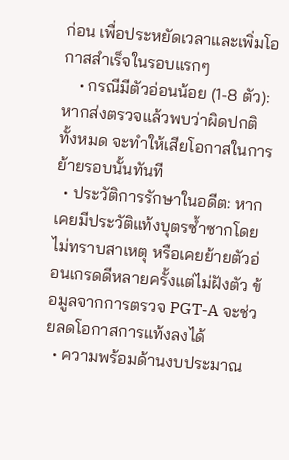ก่อน เพื่อประหยัดเวลาและเพิ่มโอกาสสำเร็จในรอบแรกๆ
    • กรณีมีตัวอ่อนน้อย (1-8 ตัว): หากส่งตรวจแล้วพบว่าผิดปกติทั้งหมด จะทำให้เสียโอกาสในการย้ายรอบนั้นทันที
  • ประวัติการรักษาในอดีต: หากเคยมีประวัติแท้งบุตรซ้ำซากโดยไม่ทราบสาเหตุ หรือเคยย้ายตัวอ่อนเกรดดีหลายครั้งแต่ไม่ฝังตัว ข้อมูลจากการตรวจ PGT-A จะช่วยลดโอกาสการแท้งลงได้
  • ความพร้อมด้านงบประมาณ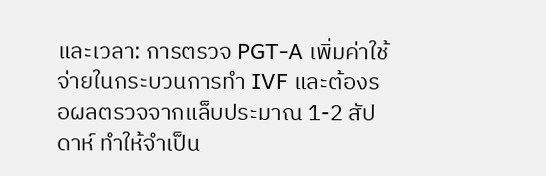และเวลา: การตรวจ PGT-A เพิ่มค่าใช้จ่ายในกระบวนการทำ IVF และต้องรอผลตรวจจากแล็บประมาณ 1-2 สัปดาห์ ทำให้จำเป็น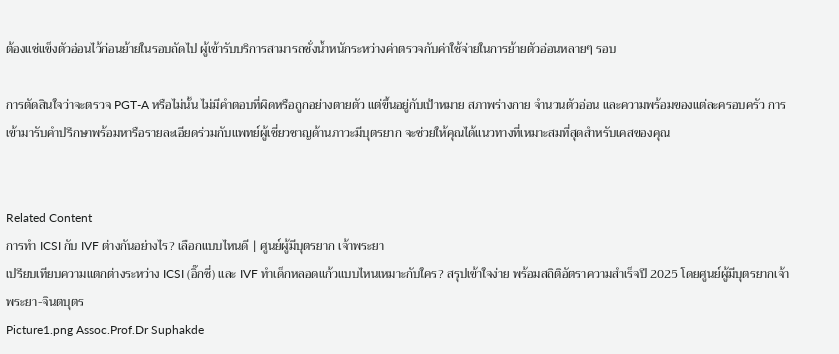ต้องแช่แข็งตัวอ่อนไว้ก่อนย้ายในรอบถัดไป ผู้เข้ารับบริการสามารถชั่งน้ำหนักระหว่างค่าตรวจกับค่าใช้จ่ายในการย้ายตัวอ่อนหลายๆ รอบ

การตัดสินใจว่าจะตรวจ PGT-A หรือไม่นั้น ไม่มีคำตอบที่ผิดหรือถูกอย่างตายตัว แต่ขึ้นอยู่กับเป้าหมาย สภาพร่างกาย จำนวนตัวอ่อน และความพร้อมของแต่ละครอบครัว การเข้ามารับคำปรึกษาพร้อมหารือรายละเอียดร่วมกับแพทย์ผู้เชี่ยวชาญด้านภาวะมีบุตรยาก จะช่วยให้คุณได้แนวทางที่เหมาะสมที่สุดสำหรับเคสของคุณ


Related Content
การทำ ICSI กับ IVF ต่างกันอย่างไร? เลือกแบบไหนดี | ศูนย์ผู้มีบุตรยาก เจ้าพระยา
เปรียบเทียบความแตกต่างระหว่าง ICSI (อิ๊กซี่) และ IVF ทำเด็กหลอดแก้วแบบไหนเหมาะกับใคร? สรุปเข้าใจง่าย พร้อมสถิติอัตราความสำเร็จปี 2025 โดยศูนย์ผู้มีบุตรยากเจ้าพระยา-จินตบุตร
Picture1.png Assoc.Prof.Dr Suphakde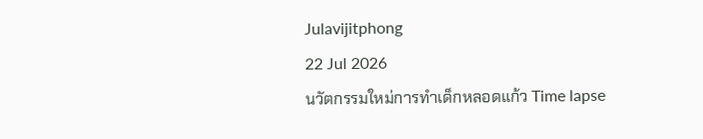Julavijitphong
22 Jul 2026
นวัตกรรมใหม่การทำเด็กหลอดแก้ว Time lapse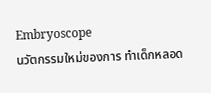Embryoscope
นวัตกรรมใหม่ของการ ทำเด็กหลอด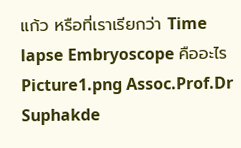แก้ว หรือที่เราเรียกว่า Time lapse Embryoscope คืออะไร
Picture1.png Assoc.Prof.Dr Suphakde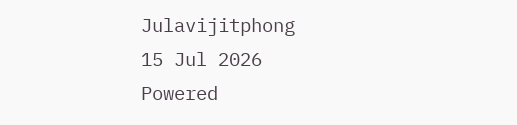Julavijitphong
15 Jul 2026
Powered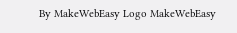By MakeWebEasy Logo MakeWebEasy